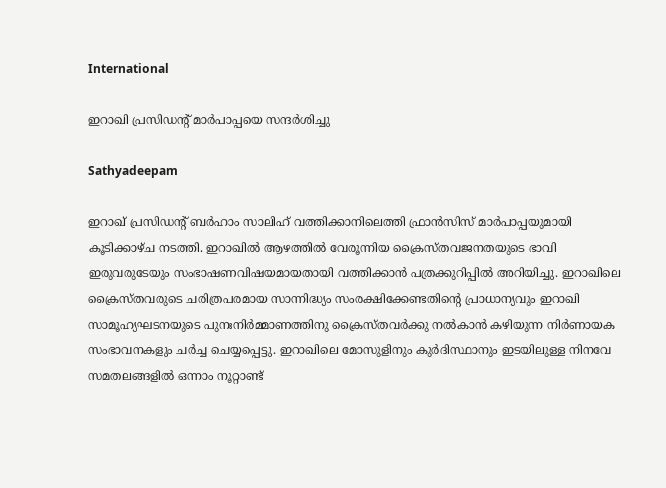International

ഇറാഖി പ്രസിഡന്‍റ് മാര്‍പാപ്പയെ സന്ദര്‍ശിച്ചു

Sathyadeepam

ഇറാഖ് പ്രസിഡന്‍റ് ബര്‍ഹാം സാലിഹ് വത്തിക്കാനിലെത്തി ഫ്രാന്‍സിസ് മാര്‍പാപ്പയുമായി കൂടിക്കാഴ്ച നടത്തി. ഇറാഖില്‍ ആഴത്തില്‍ വേരൂന്നിയ ക്രൈസ്തവജനതയുടെ ഭാവി ഇരുവരുടേയും സംഭാഷണവിഷയമായതായി വത്തിക്കാന്‍ പത്രക്കുറിപ്പില്‍ അറിയിച്ചു. ഇറാഖിലെ ക്രൈസ്തവരുടെ ചരിത്രപരമായ സാന്നിദ്ധ്യം സംരക്ഷിക്കേണ്ടതിന്‍റെ പ്രാധാന്യവും ഇറാഖി സാമൂഹ്യഘടനയുടെ പുനഃനിര്‍മ്മാണത്തിനു ക്രൈസ്തവര്‍ക്കു നല്‍കാന്‍ കഴിയുന്ന നിര്‍ണായക സംഭാവനകളും ചര്‍ച്ച ചെയ്യപ്പെട്ടു. ഇറാഖിലെ മോസുളിനും കുര്‍ദിസ്ഥാനും ഇടയിലുള്ള നിനവേ സമതലങ്ങളില്‍ ഒന്നാം നൂറ്റാണ്ട്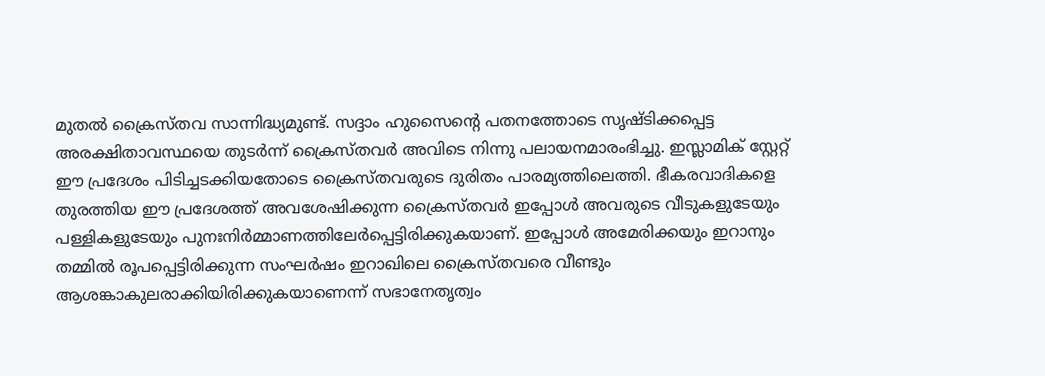മുതല്‍ ക്രൈസ്തവ സാന്നിദ്ധ്യമുണ്ട്. സദ്ദാം ഹുസൈന്‍റെ പതനത്തോടെ സൃഷ്ടിക്കപ്പെട്ട അരക്ഷിതാവസ്ഥയെ തുടര്‍ന്ന് ക്രൈസ്തവര്‍ അവിടെ നിന്നു പലായനമാരംഭിച്ചു. ഇസ്ലാമിക് സ്റ്റേറ്റ് ഈ പ്രദേശം പിടിച്ചടക്കിയതോടെ ക്രൈസ്തവരുടെ ദുരിതം പാരമ്യത്തിലെത്തി. ഭീകരവാദികളെ തുരത്തിയ ഈ പ്രദേശത്ത് അവശേഷിക്കുന്ന ക്രൈസ്തവര്‍ ഇപ്പോള്‍ അവരുടെ വീടുകളുടേയും പള്ളികളുടേയും പുനഃനിര്‍മ്മാണത്തിലേര്‍പ്പെട്ടിരിക്കുകയാണ്. ഇപ്പോള്‍ അമേരിക്കയും ഇറാനും തമ്മില്‍ രൂപപ്പെട്ടിരിക്കുന്ന സംഘര്‍ഷം ഇറാഖിലെ ക്രൈസ്തവരെ വീണ്ടും ആശങ്കാകുലരാക്കിയിരിക്കുകയാണെന്ന് സഭാനേതൃത്വം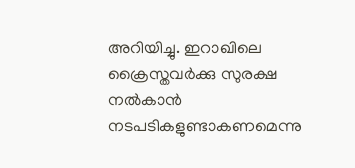അറിയിച്ചു. ഇറാഖിലെ ക്രൈസ്തവര്‍ക്കു സുരക്ഷ നല്‍കാന്‍ നടപടികളുണ്ടാകണമെന്നു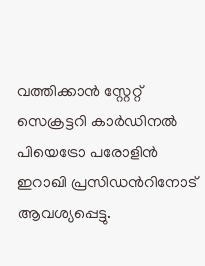വത്തിക്കാന്‍ സ്റ്റേറ്റ് സെക്രട്ടറി കാര്‍ഡിനല്‍ പിയെട്രോ പരോളിന്‍ ഇറാഖി പ്രസിഡന്‍റിനോട് ആവശ്യപ്പെട്ടു.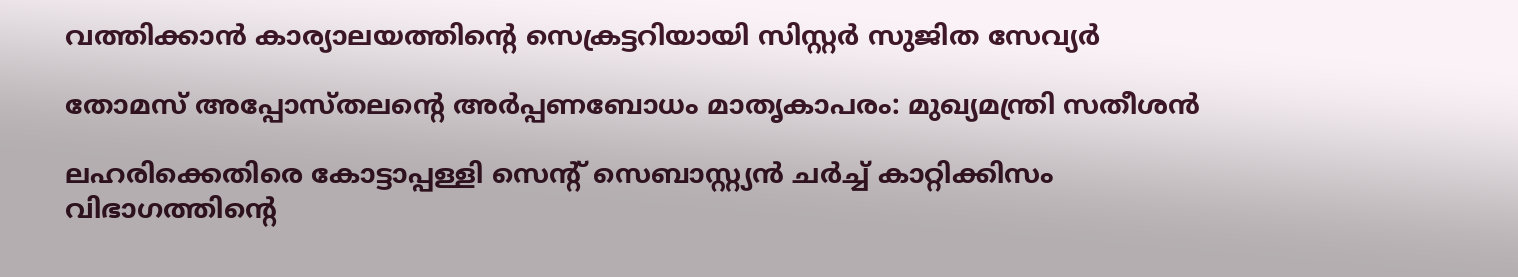വത്തിക്കാൻ കാര്യാലയത്തിന്റെ സെക്രട്ടറിയായി സിസ്റ്റർ സുജിത സേവ്യർ

തോമസ് അപ്പോസ്തലന്റെ അർപ്പണബോധം മാതൃകാപരം: മുഖ്യമന്ത്രി സതീശൻ

ലഹരിക്കെതിരെ കോട്ടാപ്പള്ളി സെന്റ് സെബാസ്റ്റ്യൻ ചർച്ച് കാറ്റിക്കിസം വിഭാഗത്തിന്റെ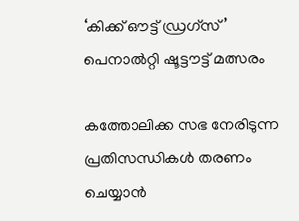‘കിക്ക് ഔട്ട് ഡ്രഗ്സ്’ പെനാൽറ്റി ഷൂട്ടൗട്ട് മത്സരം

കത്തോലിക്ക സഭ നേരിടുന്ന പ്രതിസന്ധികൾ തരണം ചെയ്യാൻ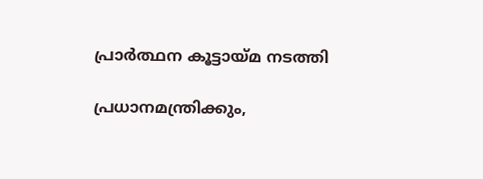പ്രാർത്ഥന കൂട്ടായ്മ നടത്തി

പ്രധാനമന്ത്രിക്കും,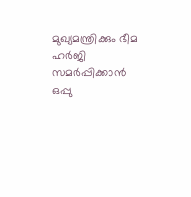മുഖ്യമന്ത്രിക്കും ഭീമ ഹർജി സമർപ്പിക്കാൻ ഒപ്പു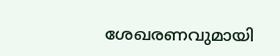ശേഖരണവുമായി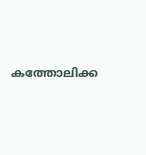കത്തോലിക്ക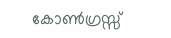കോൺഗ്രസ്സ്